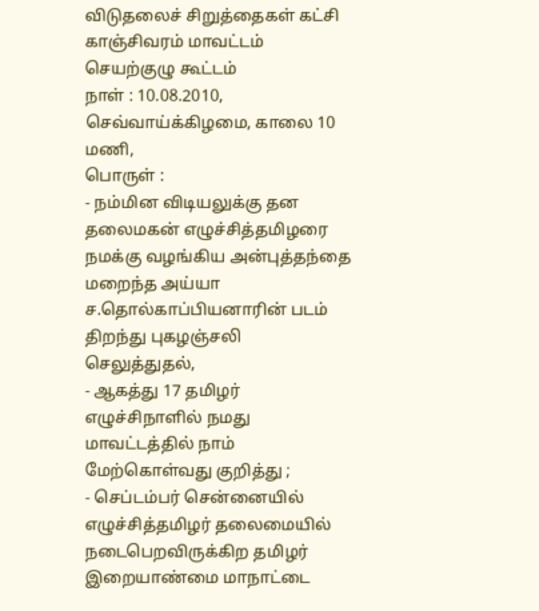விடுதலைச் சிறுத்தைகள் கட்சி
காஞ்சிவரம் மாவட்டம்
செயற்குழு கூட்டம்
நாள் : 10.08.2010, செவ்வாய்க்கிழமை, காலை 10 மணி,
பொருள் :
- நம்மின விடியலுக்கு தன தலைமகன் எழுச்சித்தமிழரை நமக்கு வழங்கிய அன்புத்தந்தை மறைந்த அய்யா ச.தொல்காப்பியனாரின் படம் திறந்து புகழஞ்சலி செலுத்துதல்,
- ஆகத்து 17 தமிழர் எழுச்சிநாளில் நமது மாவட்டத்தில் நாம் மேற்கொள்வது குறித்து ;
- செப்டம்பர் சென்னையில் எழுச்சித்தமிழர் தலைமையில் நடைபெறவிருக்கிற தமிழர் இறையாண்மை மாநாட்டை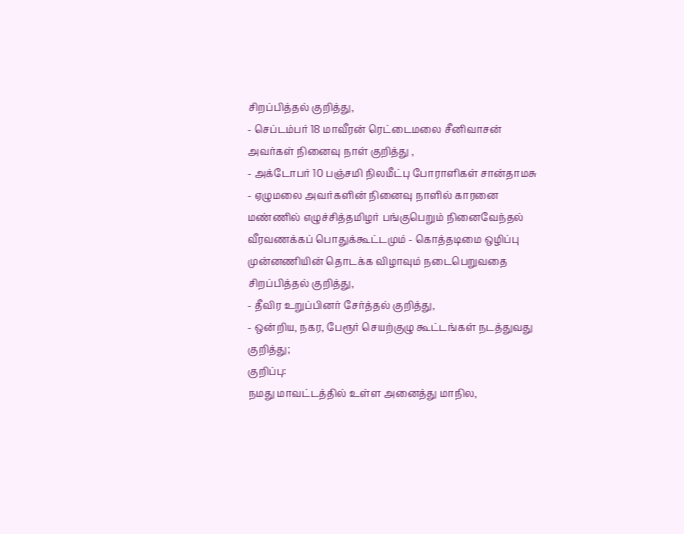சிறப்பித்தல் குறித்து,
- செப்டம்பர் 18 மாவீரன் ரெட்டைமலை சீனிவாசன் அவர்கள் நினைவு நாள் குறித்து ,
- அக்டோபர் 10 பஞ்சமி நிலமீட்பு போராளிகள் சான்தாமசு - ஏழுமலை அவர்களின் நினைவு நாளில் காரனை மண்ணில் எழுச்சித்தமிழர் பங்குபெறும் நினைவேந்தல் வீரவணக்கப் பொதுக்கூட்டமும் - கொத்தடிமை ஒழிப்பு முன்னணியின் தொடக்க விழாவும் நடைபெறுவதை சிறப்பித்தல் குறித்து,
- தீவிர உறுப்பினர் சேர்த்தல் குறித்து,
- ஒன்றிய, நகர, பேரூர் செயற்குழு கூட்டங்கள் நடத்துவது குறித்து;
குறிப்பு:
நமது மாவட்டத்தில் உள்ள அனைத்து மாநில,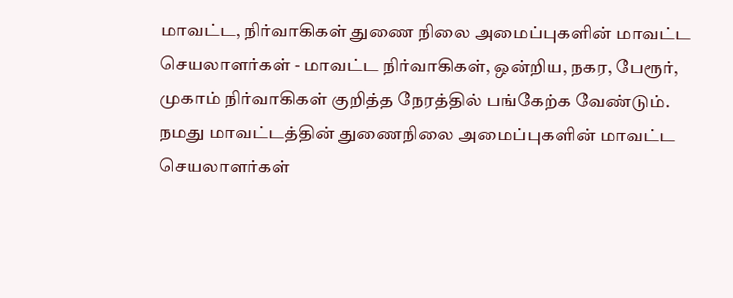மாவட்ட, நிர்வாகிகள் துணை நிலை அமைப்புகளின் மாவட்ட செயலாளர்கள் - மாவட்ட நிர்வாகிகள், ஒன்றிய, நகர, பேரூர், முகாம் நிர்வாகிகள் குறித்த நேரத்தில் பங்கேற்க வேண்டும்.
நமது மாவட்டத்தின் துணைநிலை அமைப்புகளின் மாவட்ட செயலாளர்கள்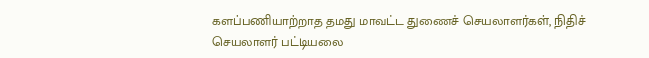களப்பணியாற்றாத தமது மாவட்ட துணைச் செயலாளர்கள், நிதிச் செயலாளர் பட்டியலை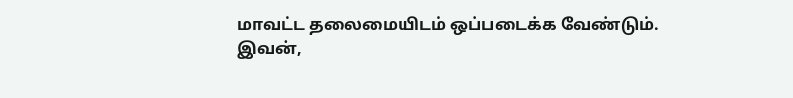மாவட்ட தலைமையிடம் ஒப்படைக்க வேண்டும்.
இவன்,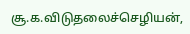சூ.க.விடுதலைச்செழியன்,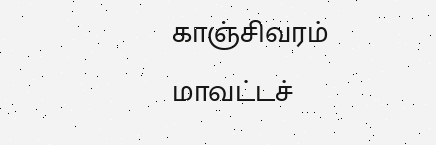காஞ்சிவரம் மாவட்டச்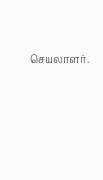செயலாளர்.